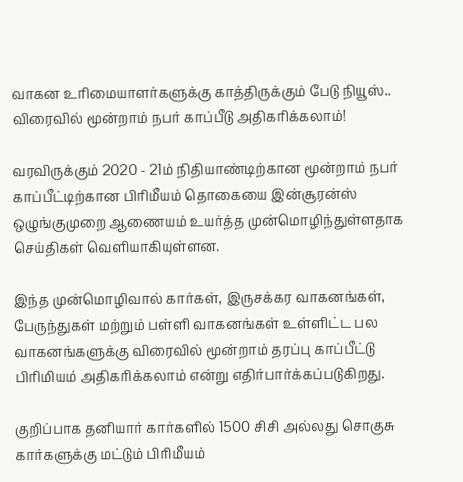வாகன உரிமையாளர்களுக்கு காத்திருக்கும் பேடு நியூஸ்.. விரைவில் மூன்றாம் நபர் காப்பீடு அதிகரிக்கலாம்!

வரவிருக்கும் 2020 - 21ம் நிதியாண்டிற்கான மூன்றாம் நபர் காப்பீட்டிற்கான பிரிமீயம் தொகையை இன்சூரன்ஸ் ஒழுங்குமுறை ஆணையம் உயர்த்த முன்மொழிந்துள்ளதாக செய்திகள் வெளியாகியுள்ளன.

இந்த முன்மொழிவால் கார்கள், இருசக்கர வாகனங்கள், பேருந்துகள் மற்றும் பள்ளி வாகனங்கள் உள்ளிட்ட பல வாகனங்களுக்கு விரைவில் மூன்றாம் தரப்பு காப்பீட்டு பிரிமியம் அதிகரிக்கலாம் என்று எதிர்பார்க்கப்படுகிறது.

குறிப்பாக தனியார் கார்களில் 1500 சிசி அல்லது சொகுசு கார்களுக்கு மட்டும் பிரிமீயம்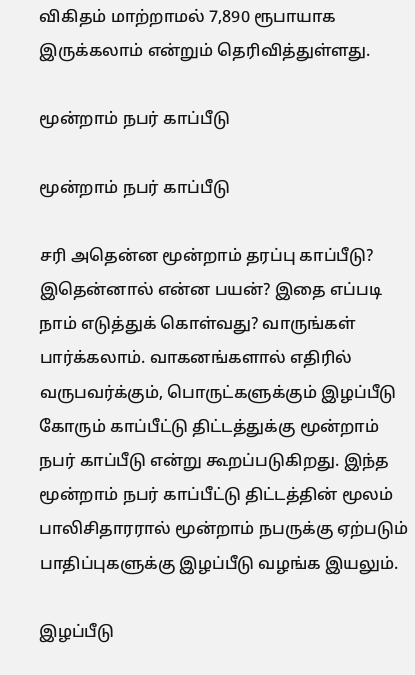விகிதம் மாற்றாமல் 7,890 ரூபாயாக இருக்கலாம் என்றும் தெரிவித்துள்ளது.

மூன்றாம் நபர் காப்பீடு

மூன்றாம் நபர் காப்பீடு

சரி அதென்ன மூன்றாம் தரப்பு காப்பீடு? இதென்னால் என்ன பயன்? இதை எப்படி நாம் எடுத்துக் கொள்வது? வாருங்கள் பார்க்கலாம். வாகனங்களால் எதிரில் வருபவர்க்கும், பொருட்களுக்கும் இழப்பீடு கோரும் காப்பீட்டு திட்டத்துக்கு மூன்றாம் நபர் காப்பீடு என்று கூறப்படுகிறது. இந்த மூன்றாம் நபர் காப்பீட்டு திட்டத்தின் மூலம் பாலிசிதாரரால் மூன்றாம் நபருக்கு ஏற்படும் பாதிப்புகளுக்கு இழப்பீடு வழங்க இயலும்.

இழப்பீடு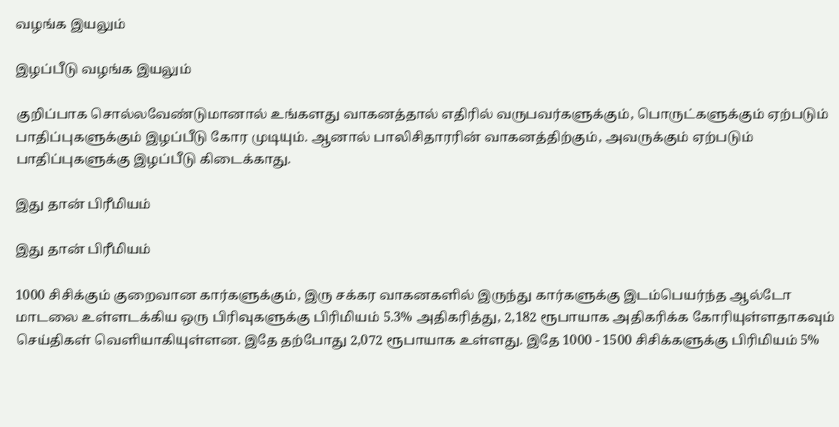வழங்க இயலும்

இழப்பீடு வழங்க இயலும்

குறிப்பாக சொல்லவேண்டுமானால் உங்களது வாகனத்தால் எதிரில் வருபவர்களுக்கும், பொருட்களுக்கும் ஏற்படும் பாதிப்புகளுக்கும் இழப்பீடு கோர முடியும். ஆனால் பாலிசிதாரரின் வாகனத்திற்கும், அவருக்கும் ஏற்படும் பாதிப்புகளுக்கு இழப்பீடு கிடைக்காது.

இது தான் பிரீமியம்

இது தான் பிரீமியம்

1000 சிசிக்கும் குறைவான கார்களுக்கும், இரு சக்கர வாகனகளில் இருந்து கார்களுக்கு இடம்பெயர்ந்த ஆல்டோ மாடலை உள்ளடக்கிய ஒரு பிரிவுகளுக்கு பிரிமியம் 5.3% அதிகரித்து, 2,182 ரூபாயாக அதிகரிக்க கோரியுள்ளதாகவும் செய்திகள் வெளியாகியுள்ளன. இதே தற்போது 2,072 ரூபாயாக உள்ளது. இதே 1000 - 1500 சிசிக்களுக்கு பிரிமியம் 5%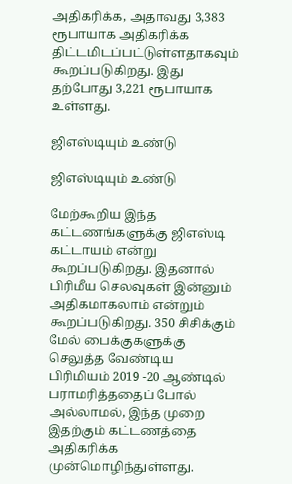அதிகரிக்க, அதாவது 3,383 ரூபாயாக அதிகரிக்க திட்டமிடப்பட்டுள்ளதாகவும் கூறப்படுகிறது. இது தற்போது 3,221 ரூபாயாக உள்ளது.

ஜிஎஸ்டியும் உண்டு

ஜிஎஸ்டியும் உண்டு

மேற்கூறிய இந்த கட்டணங்களுக்கு ஜிஎஸ்டி கட்டாயம் என்று கூறப்படுகிறது. இதனால் பிரிமீய செலவுகள் இன்னும் அதிகமாகலாம் என்றும் கூறப்படுகிறது. 350 சிசிக்கும் மேல் பைக்குகளுக்கு செலுத்த வேண்டிய பிரிமியம் 2019 -20 ஆண்டில் பராமரித்ததைப் போல் அல்லாமல், இந்த முறை இதற்கும் கட்டணத்தை அதிகரிக்க முன்மொழிந்துள்ளது.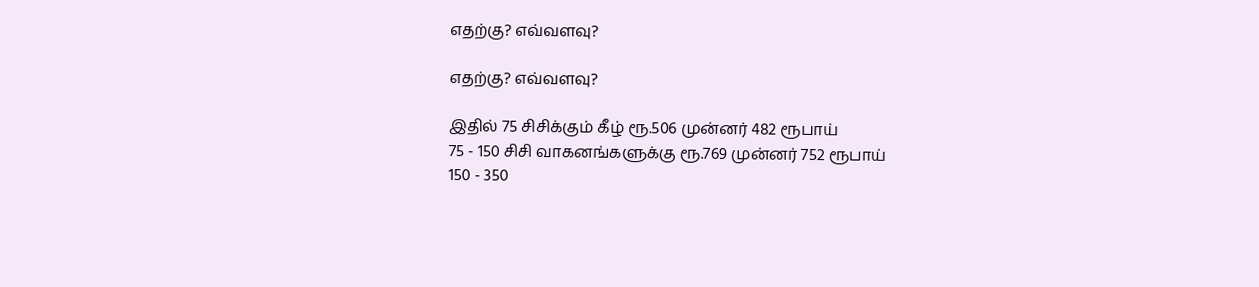எதற்கு? எவ்வளவு?

எதற்கு? எவ்வளவு?

இதில் 75 சிசிக்கும் கீழ் ரூ.506 முன்னர் 482 ரூபாய்
75 - 150 சிசி வாகனங்களுக்கு ரூ.769 முன்னர் 752 ரூபாய்
150 - 350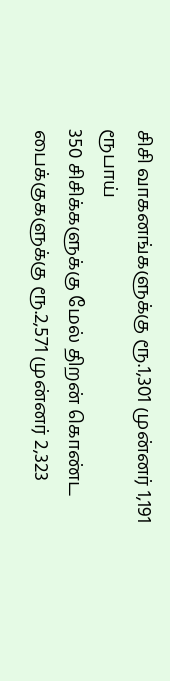சிசி வாகனங்களுக்கு ரூ.1,301 முன்னர் 1,191 ரூபாய்
350 சிசிக்களுக்கு மேல் திறன் கொண்ட பைக்குகளுக்கு ரூ.2,571 முன்னர் 2,323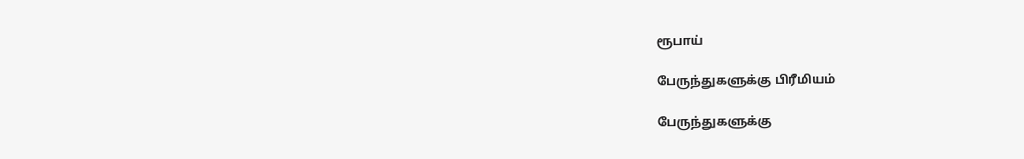ரூபாய்

பேருந்துகளுக்கு பிரீமியம்

பேருந்துகளுக்கு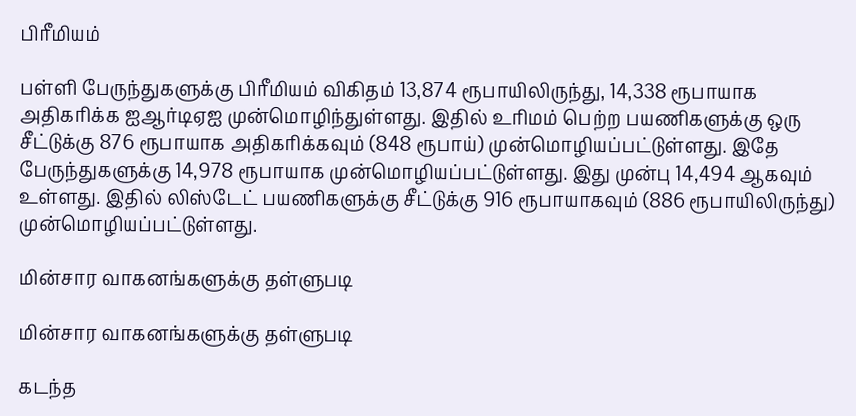பிரீமியம்

பள்ளி பேருந்துகளுக்கு பிரீமியம் விகிதம் 13,874 ரூபாயிலிருந்து, 14,338 ரூபாயாக அதிகரிக்க ஐஆர்டிஏஐ முன்மொழிந்துள்ளது. இதில் உரிமம் பெற்ற பயணிகளுக்கு ஒரு சீட்டுக்கு 876 ரூபாயாக அதிகரிக்கவும் (848 ரூபாய்) முன்மொழியப்பட்டுள்ளது. இதே பேருந்துகளுக்கு 14,978 ரூபாயாக முன்மொழியப்பட்டுள்ளது. இது முன்பு 14,494 ஆகவும் உள்ளது. இதில் லிஸ்டேட் பயணிகளுக்கு சீட்டுக்கு 916 ரூபாயாகவும் (886 ரூபாயிலிருந்து) முன்மொழியப்பட்டுள்ளது.

மின்சார வாகனங்களுக்கு தள்ளுபடி

மின்சார வாகனங்களுக்கு தள்ளுபடி

கடந்த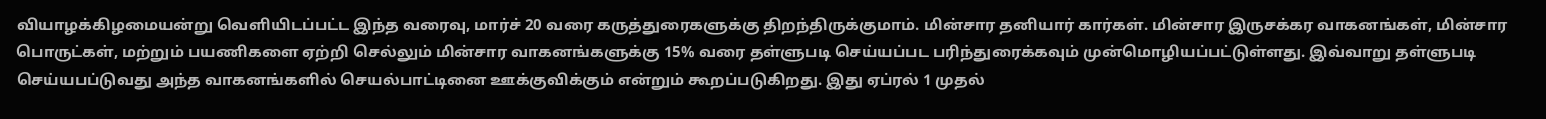வியாழக்கிழமையன்று வெளியிடப்பட்ட இந்த வரைவு, மார்ச் 20 வரை கருத்துரைகளுக்கு திறந்திருக்குமாம். மின்சார தனியார் கார்கள். மின்சார இருசக்கர வாகனங்கள், மின்சார பொருட்கள், மற்றும் பயணிகளை ஏற்றி செல்லும் மின்சார வாகனங்களுக்கு 15% வரை தள்ளுபடி செய்யப்பட பரிந்துரைக்கவும் முன்மொழியப்பட்டுள்ளது. இவ்வாறு தள்ளுபடி செய்யபப்டுவது அந்த வாகனங்களில் செயல்பாட்டினை ஊக்குவிக்கும் என்றும் கூறப்படுகிறது. இது ஏப்ரல் 1 முதல்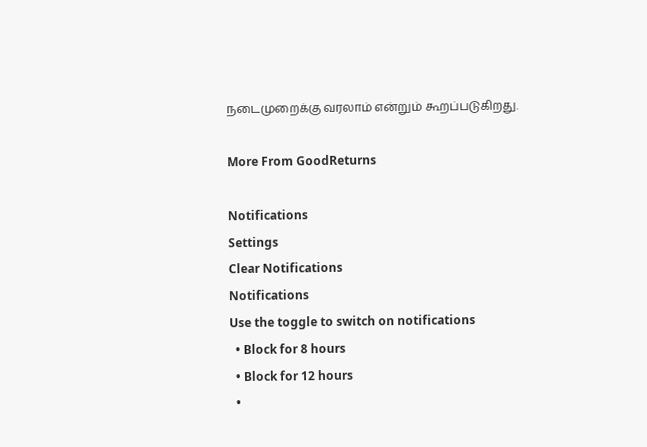நடைமுறைக்கு வரலாம் என்றும் கூறப்படுகிறது.

More From GoodReturns

Notifications
Settings
Clear Notifications
Notifications
Use the toggle to switch on notifications
  • Block for 8 hours
  • Block for 12 hours
  •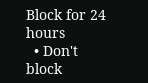Block for 24 hours
  • Don't block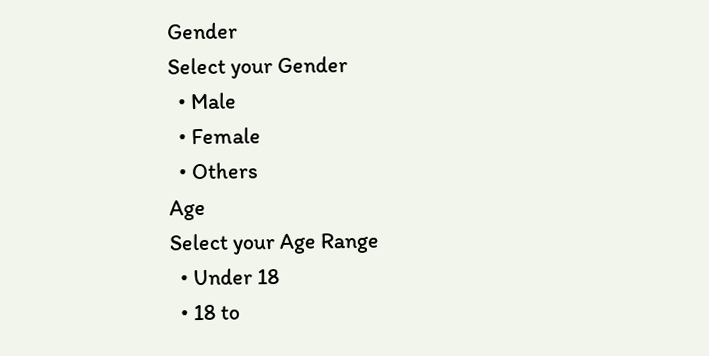Gender
Select your Gender
  • Male
  • Female
  • Others
Age
Select your Age Range
  • Under 18
  • 18 to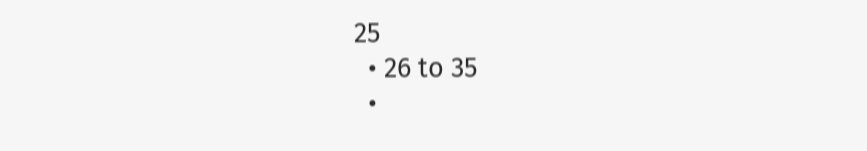25
  • 26 to 35
  •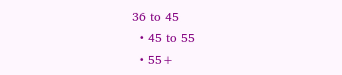36 to 45
  • 45 to 55
  • 55+